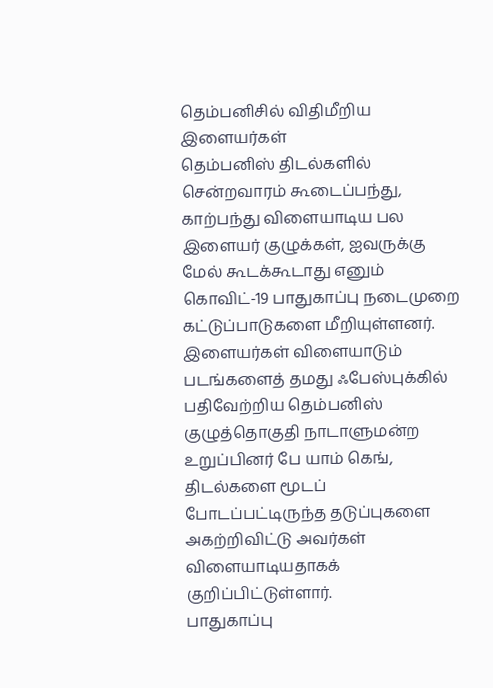தெம்பனிசில் விதிமீறிய இளையர்கள்
தெம்பனிஸ் திடல்களில் சென்றவாரம் கூடைப்பந்து, காற்பந்து விளையாடிய பல இளையர் குழுக்கள், ஐவருக்கு மேல் கூடக்கூடாது எனும் கொவிட்-19 பாதுகாப்பு நடைமுறை கட்டுப்பாடுகளை மீறியுள்ளனர். இளையர்கள் விளையாடும் படங்களைத் தமது ஃபேஸ்புக்கில் பதிவேற்றிய தெம்பனிஸ் குழுத்தொகுதி நாடாளுமன்ற உறுப்பினர் பே யாம் கெங், திடல்களை மூடப் போடப்பட்டிருந்த தடுப்புகளை அகற்றிவிட்டு அவர்கள் விளையாடியதாகக் குறிப்பிட்டுள்ளார்.
பாதுகாப்பு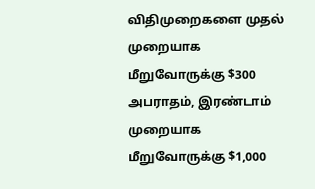விதிமுறைகளை முதல் முறையாக மீறுவோருக்கு $300 அபராதம், இரண்டாம் முறையாக மீறுவோருக்கு $1,000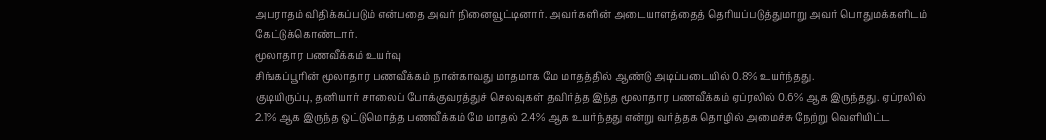அபராதம் விதிக்கப்படும் என்பதை அவர் நினைவூட்டினார். அவர்களின் அடையாளத்தைத் தெரியப்படுத்துமாறு அவர் பொதுமக்களிடம் கேட்டுக்கொண்டார்.
மூலாதார பணவீக்கம் உயர்வு
சிங்கப்பூரின் மூலாதார பணவீக்கம் நான்காவது மாதமாக மே மாதத்தில் ஆண்டு அடிப்படையில் 0.8% உயர்ந்தது.
குடியிருப்பு, தனியார் சாலைப் போக்குவரத்துச் செலவுகள் தவிர்த்த இந்த மூலாதார பணவீக்கம் ஏப்ரலில் 0.6% ஆக இருந்தது. ஏப்ரலில் 2.1% ஆக இருந்த ஒட்டுமொத்த பணவீக்கம் மே மாதல் 2.4% ஆக உயர்ந்தது என்று வர்த்தக தொழில் அமைச்சு நேற்று வெளியிட்ட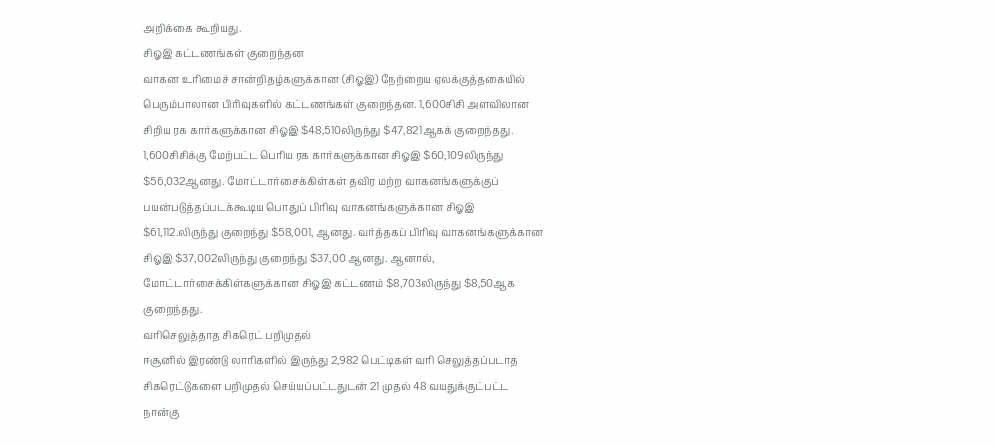அறிக்கை கூறியது.
சிஓஇ கட்டணங்கள் குறைந்தன
வாகன உரிமைச் சான்றிதழ்களுக்கான (சிஓஇ) நேற்றைய ஏலக்குத்தகையில் பெரும்பாலான பிரிவுகளில் கட்டணங்கள் குறைந்தன. 1,600சிசி அளவிலான சிறிய ரக கார்களுக்கான சிஓஇ $48,510லிருந்து $47,821ஆகக் குறைந்தது.
1,600சிசிக்கு மேற்பட்ட பெரிய ரக கார்களுக்கான சிஓஇ $60,109லிருந்து $56,032ஆனது. மோட்டார்சைக்கிள்கள் தவிர மற்ற வாகனங்களுக்குப் பயன்படுத்தப்படக்கூடிய பொதுப் பிரிவு வாகனங்களுக்கான சிஓஇ $61,112.லிருந்து குறைந்து $58,001, ஆனது. வர்த்தகப் பிரிவு வாகனங்களுக்கான சிஓஇ $37,002லிருந்து குறைந்து $37,00 ஆனது. ஆனால், மோட்டார்சைக்கிள்களுக்கான சிஓஇ கட்டணம் $8,703லிருந்து $8,50ஆக குறைந்தது.
வரிசெலுத்தாத சிகரெட் பறிமுதல்
ஈசூனில் இரண்டு லாரிகளில் இருந்து 2,982 பெட்டிகள் வரி செலுத்தப்படாத சிகரெட்டுகளை பறிமுதல் செய்யப்பட்டதுடன் 21 முதல் 48 வயதுக்குட்பட்ட நான்கு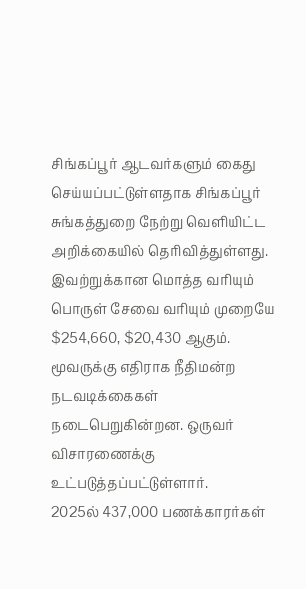சிங்கப்பூர் ஆடவர்களும் கைது செய்யப்பட்டுள்ளதாக சிங்கப்பூர் சுங்கத்துறை நேற்று வெளியிட்ட அறிக்கையில் தெரிவித்துள்ளது.
இவற்றுக்கான மொத்த வரியும் பொருள் சேவை வரியும் முறையே $254,660, $20,430 ஆகும். மூவருக்கு எதிராக நீதிமன்ற நடவடிக்கைகள் நடைபெறுகின்றன. ஒருவர் விசாரணைக்கு உட்படுத்தப்பட்டுள்ளார்.
2025ல் 437,000 பணக்காரர்கள்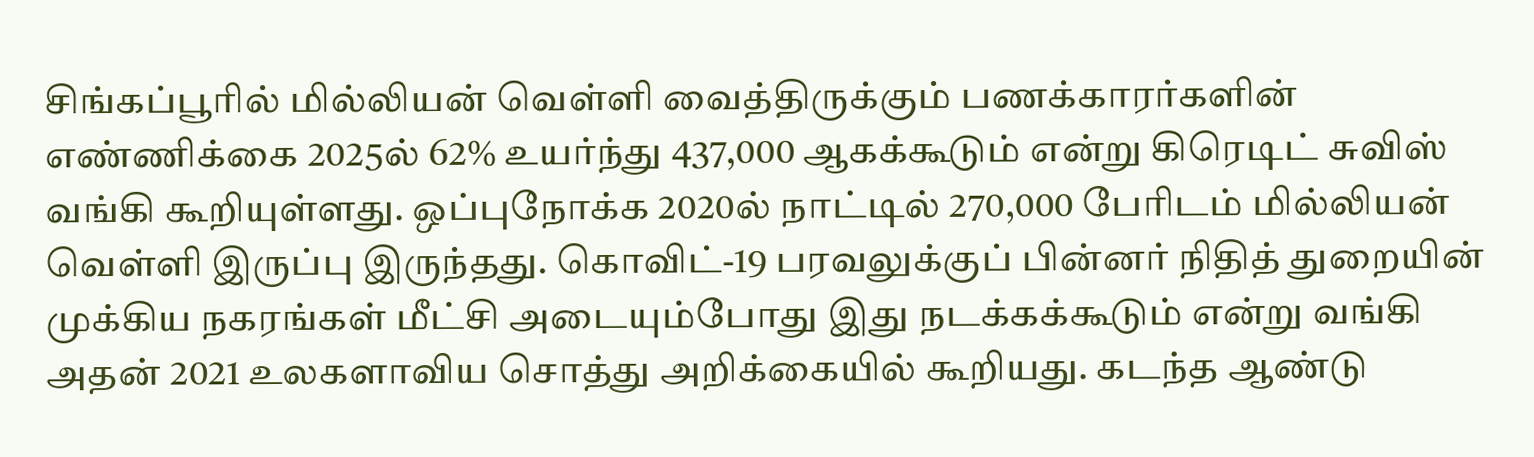சிங்கப்பூரில் மில்லியன் வெள்ளி வைத்திருக்கும் பணக்காரர்களின் எண்ணிக்கை 2025ல் 62% உயர்ந்து 437,000 ஆகக்கூடும் என்று கிரெடிட் சுவிஸ் வங்கி கூறியுள்ளது. ஒப்புநோக்க 2020ல் நாட்டில் 270,000 பேரிடம் மில்லியன் வெள்ளி இருப்பு இருந்தது. கொவிட்-19 பரவலுக்குப் பின்னர் நிதித் துறையின் முக்கிய நகரங்கள் மீட்சி அடையும்போது இது நடக்கக்கூடும் என்று வங்கி அதன் 2021 உலகளாவிய சொத்து அறிக்கையில் கூறியது. கடந்த ஆண்டு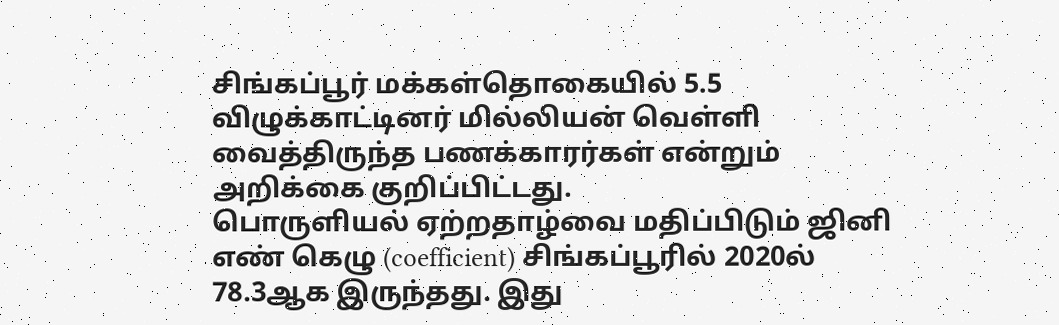சிங்கப்பூர் மக்கள்தொகையில் 5.5 விழுக்காட்டினர் மில்லியன் வெள்ளி வைத்திருந்த பணக்காரர்கள் என்றும் அறிக்கை குறிப்பிட்டது.
பொருளியல் ஏற்றதாழ்வை மதிப்பிடும் ஜினி எண் கெழு (coefficient) சிங்கப்பூரில் 2020ல் 78.3ஆக இருந்தது. இது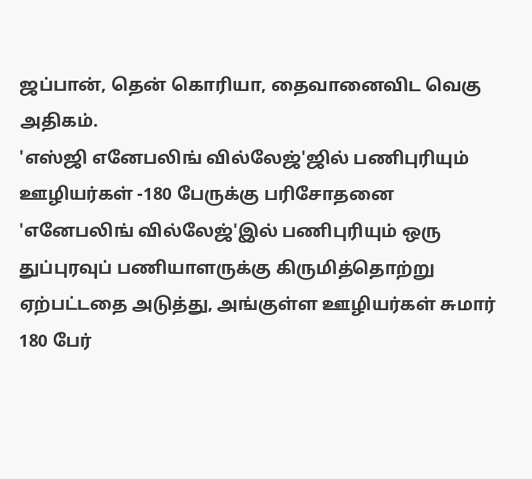ஜப்பான், தென் கொரியா, தைவானைவிட வெகு அதிகம்.
'எஸ்ஜி எனேபலிங் வில்லேஜ்'ஜில் பணிபுரியும் ஊழியர்கள் -180 பேருக்கு பரிசோதனை
'எனேபலிங் வில்லேஜ்'இல் பணிபுரியும் ஒரு துப்புரவுப் பணியாளருக்கு கிருமித்தொற்று ஏற்பட்டதை அடுத்து, அங்குள்ள ஊழியர்கள் சுமார் 180 பேர்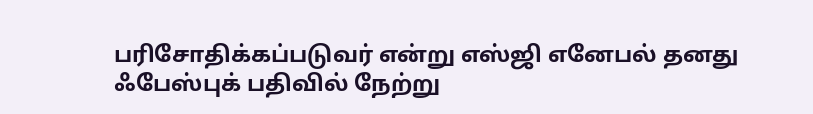பரிசோதிக்கப்படுவர் என்று எஸ்ஜி எனேபல் தனது ஃபேஸ்புக் பதிவில் நேற்று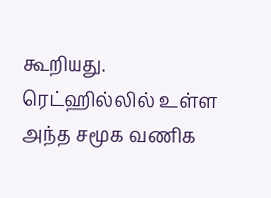கூறியது. ரெட்ஹில்லில் உள்ள அந்த சமூக வணிக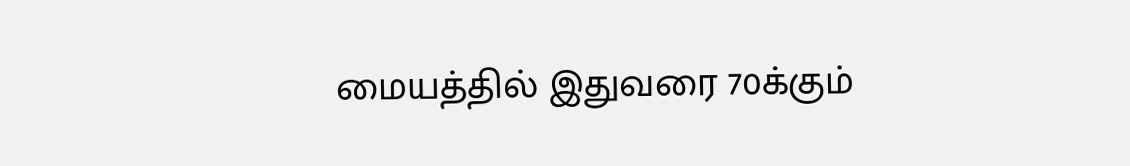மையத்தில் இதுவரை 70க்கும்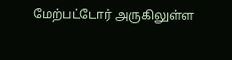மேற்பட்டோர் அருகிலுள்ள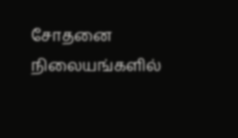சோதனை நிலையங்களில்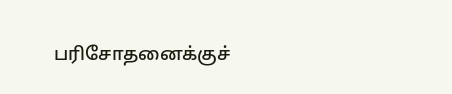பரிசோதனைக்குச்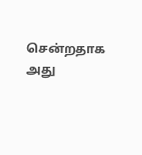சென்றதாக அது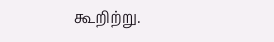கூறிற்று.